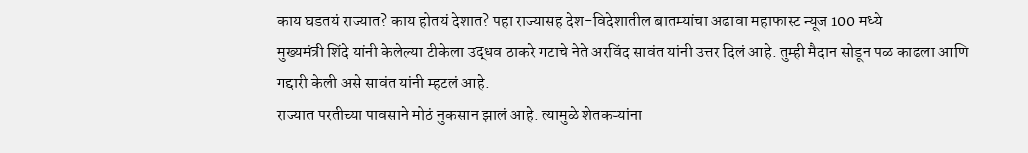काय घडतयं राज्यात? काय होतयं देशात? पहा राज्यासह देश-विदेशातील बातम्यांचा अढावा महाफास्ट न्यूज 100 मध्ये
मुख्यमंत्री शिंदे यांनी केलेल्या टीकेला उद्धव ठाकरे गटाचे नेते अरविंद सावंत यांनी उत्तर दिलं आहे. तुम्ही मैदान सोडून पळ काढला आणि गद्दारी केली असे सावंत यांनी म्हटलं आहे.
राज्यात परतीच्या पावसाने मोठं नुकसान झालं आहे. त्यामुळे शेतकऱ्यांना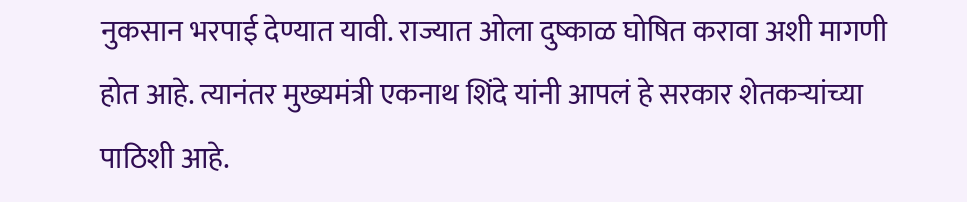नुकसान भरपाई देण्यात यावी. राज्यात ओला दुष्काळ घोषित करावा अशी मागणी होत आहे. त्यानंतर मुख्यमंत्री एकनाथ शिंदे यांनी आपलं हे सरकार शेतकऱ्यांच्या पाठिशी आहे.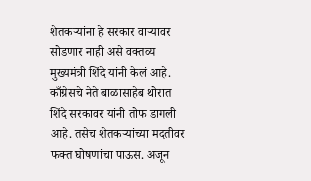शेतकऱ्यांना हे सरकार वाऱ्यावर सोडणार नाही असे वक्तव्य मुख्यमंत्री शिंदे यांनी केलं आहे. काँग्रेसचे नेते बाळासाहेब थोरात शिंदे सरकावर यांनी तोफ डागली आहे. तसेच शेतकऱ्यांच्या मदतीवर फक्त घोषणांचा पाऊस. अजून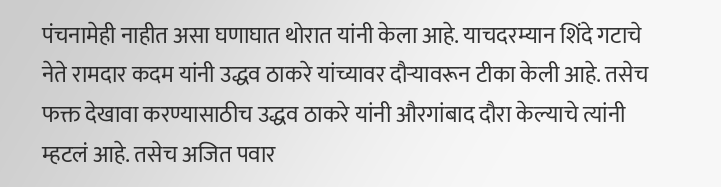पंचनामेही नाहीत असा घणाघात थोरात यांनी केला आहे. याचदरम्यान शिंदे गटाचे नेते रामदार कदम यांनी उद्धव ठाकरे यांच्यावर दौऱ्यावरून टीका केली आहे. तसेच फक्त देखावा करण्यासाठीच उद्धव ठाकरे यांनी औरगांबाद दौरा केल्याचे त्यांनी म्हटलं आहे. तसेच अजित पवार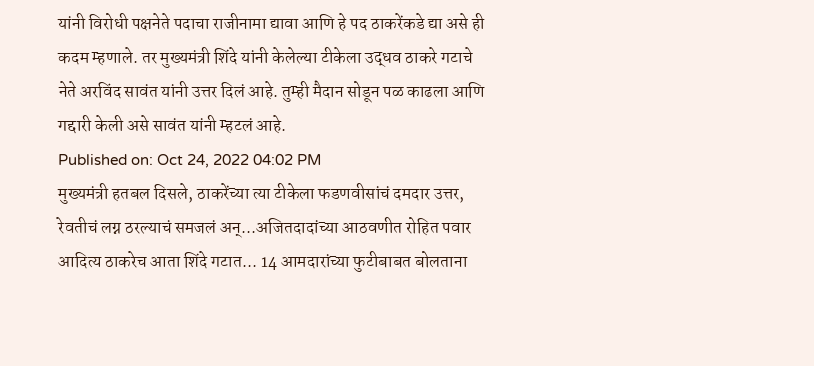यांनी विरोधी पक्षनेते पदाचा राजीनामा द्यावा आणि हे पद ठाकरेंकडे द्या असे ही कदम म्हणाले. तर मुख्यमंत्री शिंदे यांनी केलेल्या टीकेला उद्धव ठाकरे गटाचे नेते अरविंद सावंत यांनी उत्तर दिलं आहे. तुम्ही मैदान सोडून पळ काढला आणि गद्दारी केली असे सावंत यांनी म्हटलं आहे.
Published on: Oct 24, 2022 04:02 PM
मुख्यमंत्री हतबल दिसले, ठाकरेंच्या त्या टीकेला फडणवीसांचं दमदार उत्तर,
रेवतीचं लग्न ठरल्याचं समजलं अन्...अजितदादांच्या आठवणीत रोहित पवार
आदित्य ठाकरेच आता शिंदे गटात... 14 आमदारांच्या फुटीबाबत बोलताना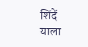शिंदें
याला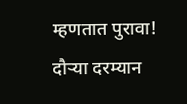म्हणतात पुरावा! दौऱ्या दरम्यान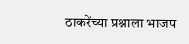ठाकरेंच्या प्रश्नाला भाजप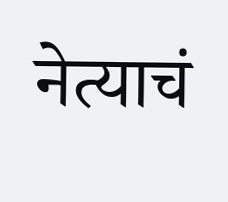नेत्याचं